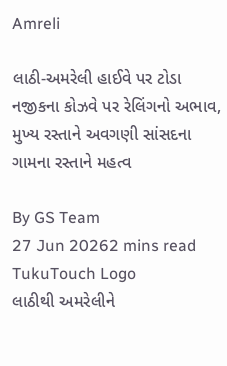Amreli

લાઠી-અમરેલી હાઈવે પર ટોડા નજીકના કોઝવે પર રેલિંગનો અભાવ, મુખ્ય રસ્તાને અવગણી સાંસદના ગામના રસ્તાને મહત્વ

By GS Team
27 Jun 20262 mins read
TukuTouch Logo
લાઠીથી અમરેલીને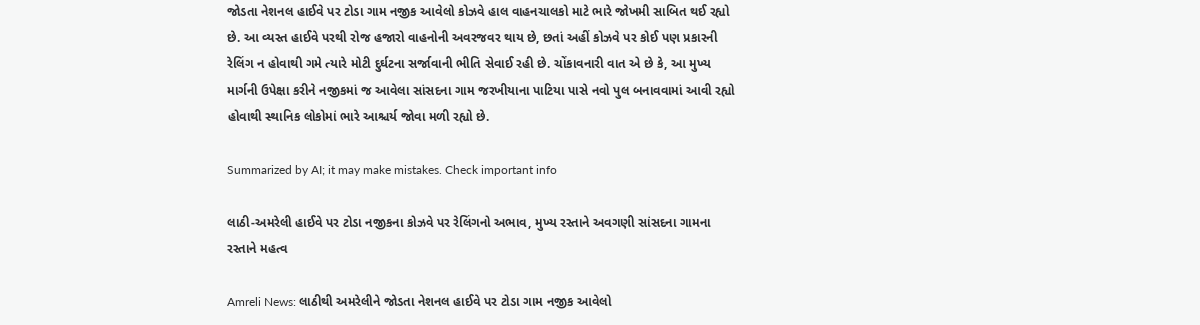જોડતા નેશનલ હાઈવે પર ટોડા ગામ નજીક આવેલો કોઝવે હાલ વાહનચાલકો માટે ભારે જોખમી સાબિત થઈ રહ્યો છે. આ વ્યસ્ત હાઈવે પરથી રોજ હજારો વાહનોની અવરજવર થાય છે, છતાં અહીં કોઝવે પર કોઈ પણ પ્રકારની રેલિંગ ન હોવાથી ગમે ત્યારે મોટી દુર્ઘટના સર્જાવાની ભીતિ સેવાઈ રહી છે. ચોંકાવનારી વાત એ છે કે, આ મુખ્ય માર્ગની ઉપેક્ષા કરીને નજીકમાં જ આવેલા સાંસદના ગામ જરખીયાના પાટિયા પાસે નવો પુલ બનાવવામાં આવી રહ્યો હોવાથી સ્થાનિક લોકોમાં ભારે આશ્ચર્ય જોવા મળી રહ્યો છે.

Summarized by AI; it may make mistakes. Check important info

લાઠી-અમરેલી હાઈવે પર ટોડા નજીકના કોઝવે પર રેલિંગનો અભાવ, મુખ્ય રસ્તાને અવગણી સાંસદના ગામના રસ્તાને મહત્વ

Amreli News: લાઠીથી અમરેલીને જોડતા નેશનલ હાઈવે પર ટોડા ગામ નજીક આવેલો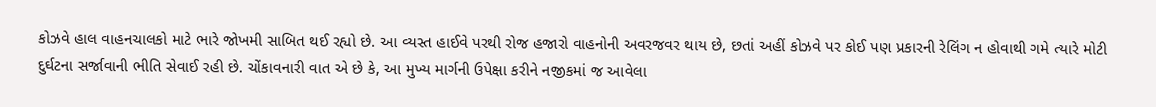કોઝવે હાલ વાહનચાલકો માટે ભારે જોખમી સાબિત થઈ રહ્યો છે. આ વ્યસ્ત હાઈવે પરથી રોજ હજારો વાહનોની અવરજવર થાય છે, છતાં અહીં કોઝવે પર કોઈ પણ પ્રકારની રેલિંગ ન હોવાથી ગમે ત્યારે મોટી દુર્ઘટના સર્જાવાની ભીતિ સેવાઈ રહી છે. ચોંકાવનારી વાત એ છે કે, આ મુખ્ય માર્ગની ઉપેક્ષા કરીને નજીકમાં જ આવેલા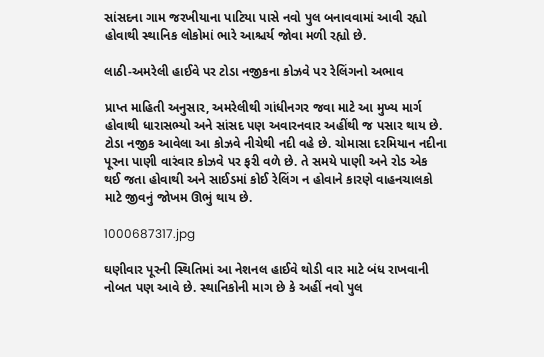સાંસદના ગામ જરખીયાના પાટિયા પાસે નવો પુલ બનાવવામાં આવી રહ્યો હોવાથી સ્થાનિક લોકોમાં ભારે આશ્ચર્ય જોવા મળી રહ્યો છે.

લાઠી-અમરેલી હાઈવે પર ટોડા નજીકના કોઝવે પર રેલિંગનો અભાવ

પ્રાપ્ત માહિતી અનુસાર, અમરેલીથી ગાંધીનગર જવા માટે આ મુખ્ય માર્ગ હોવાથી ધારાસભ્યો અને સાંસદ પણ અવારનવાર અહીંથી જ પસાર થાય છે. ટોડા નજીક આવેલા આ કોઝવે નીચેથી નદી વહે છે. ચોમાસા દરમિયાન નદીના પૂરના પાણી વારંવાર કોઝવે પર ફરી વળે છે. તે સમયે પાણી અને રોડ એક થઈ જતા હોવાથી અને સાઈડમાં કોઈ રેલિંગ ન હોવાને કારણે વાહનચાલકો માટે જીવનું જોખમ ઊભું થાય છે.

1000687317.jpg

ઘણીવાર પૂરની સ્થિતિમાં આ નેશનલ હાઈવે થોડી વાર માટે બંધ રાખવાની નોબત પણ આવે છે. સ્થાનિકોની માગ છે કે અહીં નવો પુલ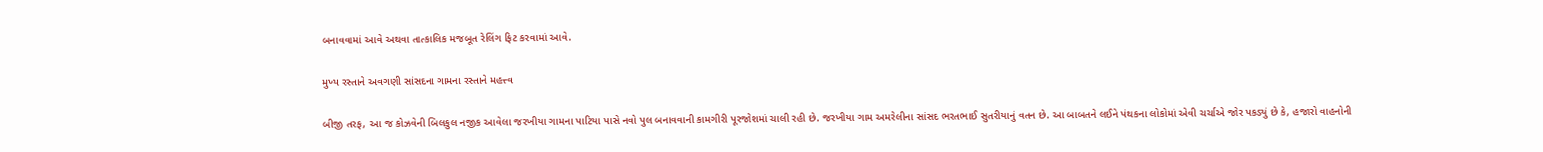બનાવવામાં આવે અથવા તાત્કાલિક મજબૂત રેલિંગ ફિટ કરવામાં આવે.

મુખ્ય રસ્તાને અવગણી સાંસદના ગામના રસ્તાને મહત્ત્વ

બીજી તરફ, આ જ કોઝવેની બિલકુલ નજીક આવેલા જરખીયા ગામના પાટિયા પાસે નવો પુલ બનાવવાની કામગીરી પૂરજોશમાં ચાલી રહી છે. જરખીયા ગામ અમરેલીના સાંસદ ભરતભાઈ સુતરીયાનું વતન છે. આ બાબતને લઈને પંથકના લોકોમાં એવી ચર્ચાએ જોર પકડ્યું છે કે, હજારો વાહનોની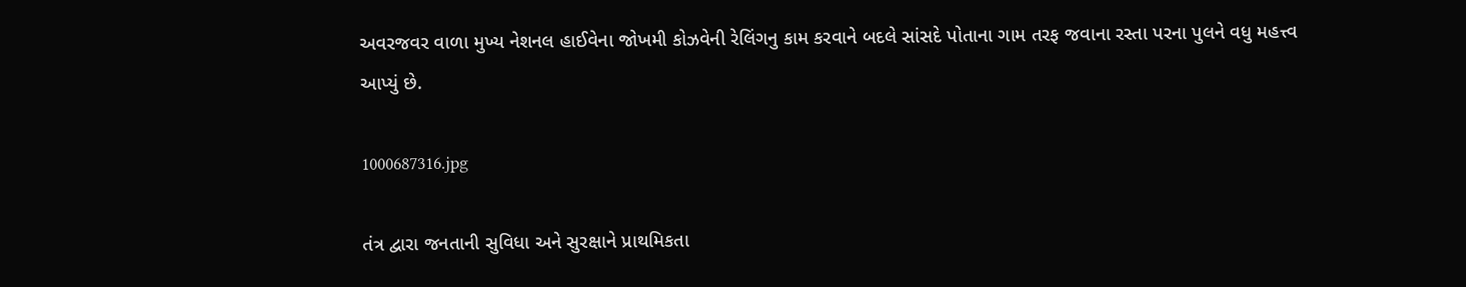અવરજવર વાળા મુખ્ય નેશનલ હાઈવેના જોખમી કોઝવેની રેલિંગનુ કામ કરવાને બદલે સાંસદે પોતાના ગામ તરફ જવાના રસ્તા પરના પુલને વધુ મહત્ત્વ આપ્યું છે.

1000687316.jpg

તંત્ર દ્વારા જનતાની સુવિધા અને સુરક્ષાને પ્રાથમિકતા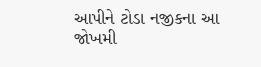આપીને ટોડા નજીકના આ જોખમી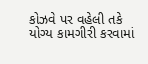કોઝવે પર વહેલી તકે યોગ્ય કામગીરી કરવામાં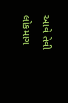આવે તેવી લોકમાગ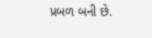પ્રબળ બની છે.